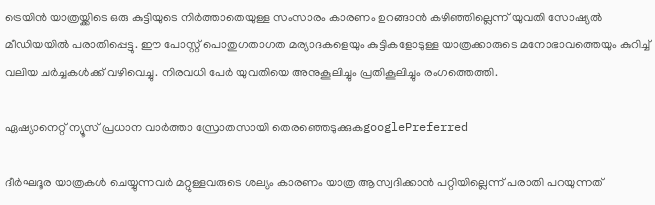ട്രെയിൻ യാത്രയ്ക്കിടെ ഒരു കുട്ടിയുടെ നിർത്താതെയുള്ള സംസാരം കാരണം ഉറങ്ങാൻ കഴിഞ്ഞില്ലെന്ന് യുവതി സോഷ്യൽ മീഡിയയിൽ പരാതിപ്പെട്ടു. ഈ പോസ്റ്റ് പൊതുഗതാഗത മര്യാദകളെയും കുട്ടികളോടുള്ള യാത്രക്കാരുടെ മനോഭാവത്തെയും കുറിച്ച് വലിയ ചർച്ചകൾക്ക് വഴിവെച്ചു. നിരവധി പേർ യുവതിയെ അനുകൂലിച്ചും പ്രതികൂലിച്ചും രംഗത്തെത്തി.

ഏഷ്യാനെറ്റ് ന്യൂസ് പ്രധാന വാർത്താ സ്രോതസായി തെരഞ്ഞെടുക്കുകgooglePreferred

ദീർഘദൂര യാത്രകൾ ചെയ്യുന്നവർ മറ്റുള്ളവരുടെ ശല്യം കാരണം യാത്ര ആസ്വദിക്കാൻ പറ്റിയില്ലെന്ന് പരാതി പറയുന്നത്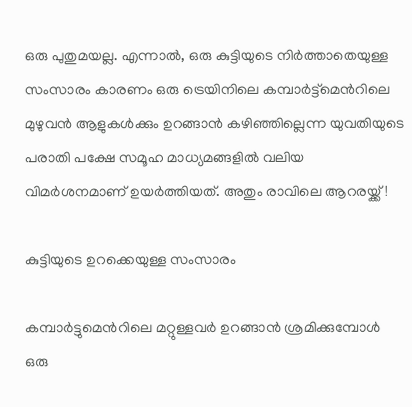ഒരു പുതുമയല്ല. എന്നാൽ, ഒരു കുട്ടിയുടെ നിർത്താതെയുള്ള സംസാരം കാരണം ഒരു ട്രെയിനിലെ കമ്പാർട്ട്മെന്‍റിലെ മുഴുവൻ ആളുകൾക്കും ഉറങ്ങാൻ കഴിഞ്ഞില്ലെന്ന യുവതിയുടെ പരാതി പക്ഷേ സമൂഹ മാധ്യമങ്ങളിൽ വലിയ വിമർശനമാണ് ഉയർത്തിയത്. അതും രാവിലെ ആറരയ്ക്ക്!

കുട്ടിയുടെ ഉറക്കെയുള്ള സംസാരം

കമ്പാർട്ടുമെന്‍റിലെ മറ്റുള്ളവർ ഉറങ്ങാൻ ശ്രമിക്കുമ്പോൾ ഒരു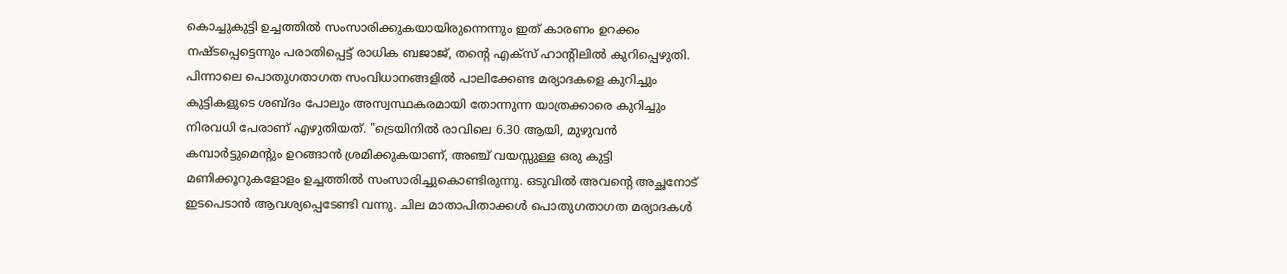കൊച്ചുകുട്ടി ഉച്ചത്തിൽ സംസാരിക്കുകയായിരുന്നെന്നും ഇത് കാരണം ഉറക്കം നഷ്ടപ്പെട്ടെന്നും പരാതിപ്പെട്ട് രാധിക ബജാജ്, തന്‍റെ എക്സ് ഹാന്‍റിലിൽ കുറിപ്പെഴുതി. പിന്നാലെ പൊതുഗതാഗത സംവിധാനങ്ങളിൽ പാലിക്കേണ്ട മര്യാദകളെ കുറിച്ചും കുട്ടികളുടെ ശബ്ദം പോലും അസ്വസ്ഥകരമായി തോന്നുന്ന യാത്രക്കാരെ കുറിച്ചും നിരവധി പേരാണ് എഴുതിയത്. "ട്രെയിനിൽ രാവിലെ 6.30 ആയി, മുഴുവൻ കമ്പാർട്ടുമെന്‍റും ഉറങ്ങാൻ ശ്രമിക്കുകയാണ്, അഞ്ച് വയസ്സുള്ള ഒരു കുട്ടി മണിക്കൂറുകളോളം ഉച്ചത്തിൽ സംസാരിച്ചുകൊണ്ടിരുന്നു. ഒടുവിൽ അവന്‍റെ അച്ഛനോട് ഇടപെടാൻ ആവശ്യപ്പെടേണ്ടി വന്നു. ചില മാതാപിതാക്കൾ പൊതുഗതാഗത മര്യാദകൾ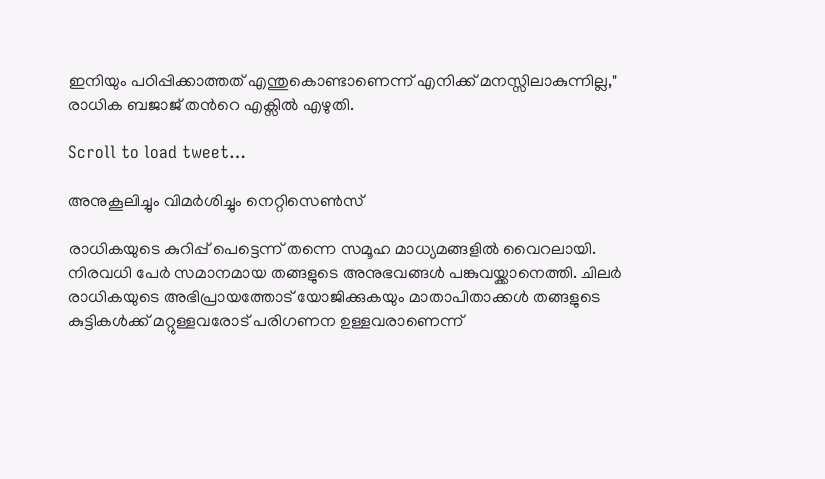ഇനിയും പഠിപ്പിക്കാത്തത് എന്തുകൊണ്ടാണെന്ന് എനിക്ക് മനസ്സിലാകുന്നില്ല," രാധിക ബജാജ് തന്‍റെ എക്സിൽ എഴുതി.

Scroll to load tweet…

അനുകൂലിച്ചും വിമർശിച്ചും നെറ്റിസെൺസ്

രാധികയുടെ കുറിപ്പ് പെട്ടെന്ന് തന്നെ സമൂഹ മാധ്യമങ്ങളിൽ വൈറലായി. നിരവധി പേർ സമാനമായ തങ്ങളുടെ അനുഭവങ്ങൾ പങ്കുവയ്ക്കാനെത്തി. ചിലർ രാധികയുടെ അഭിപ്രായത്തോട് യോജിക്കുകയും മാതാപിതാക്കൾ തങ്ങളുടെ കുട്ടികൾക്ക് മറ്റുള്ളവരോട് പരിഗണന ഉള്ളവരാണെന്ന്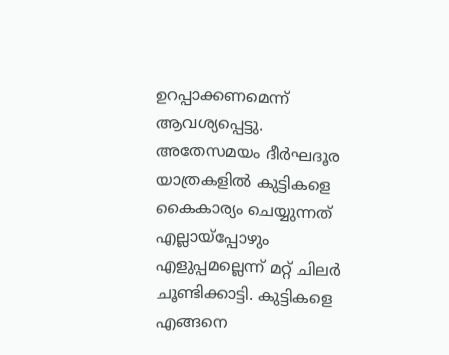ഉറപ്പാക്കണമെന്ന് ആവശ്യപ്പെട്ടു. അതേസമയം ദീർഘദൂര യാത്രകളിൽ കുട്ടികളെ കൈകാര്യം ചെയ്യുന്നത് എല്ലായ്പ്പോഴും എളുപ്പമല്ലെന്ന് മറ്റ് ചിലർ ചൂണ്ടിക്കാട്ടി. കുട്ടികളെ എങ്ങനെ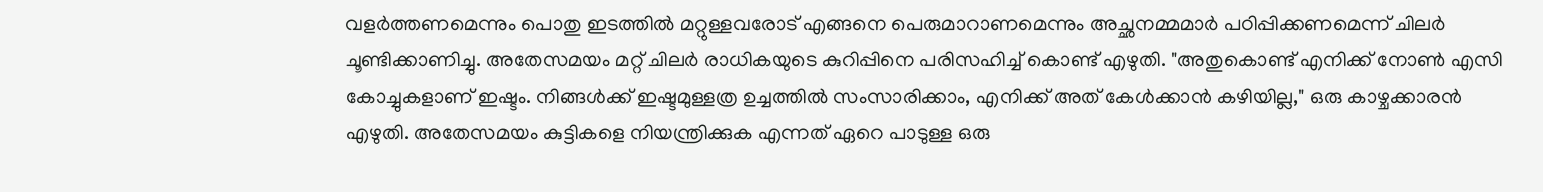വളർ‍ത്തണമെന്നും പൊതു ഇടത്തിൽ മറ്റുള്ളവരോട് എങ്ങനെ പെരുമാറാണമെന്നും അച്ഛനമ്മമാർ പഠിപ്പിക്കണമെന്ന് ചിലർ ചൂണ്ടിക്കാണിച്ചു. അതേസമയം മറ്റ് ചിലർ രാധികയുടെ കുറിപ്പിനെ പരിസഹിച്ച് കൊണ്ട് എഴുതി. "അതുകൊണ്ട് എനിക്ക് നോൺ എസി കോച്ചുകളാണ് ഇഷ്ടം. നിങ്ങൾക്ക് ഇഷ്ടമുള്ളത്ര ഉച്ചത്തിൽ സംസാരിക്കാം, എനിക്ക് അത് കേൾക്കാൻ കഴിയില്ല," ഒരു കാഴ്ചക്കാരൻ എഴുതി. അതേസമയം കുട്ടികളെ നിയന്ത്രിക്കുക എന്നത് ഏറെ പാടുള്ള ഒരു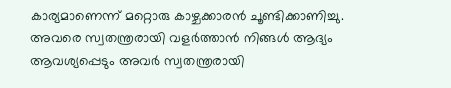കാര്യമാണെന്ന് മറ്റൊരു കാഴ്ചക്കാരൻ ചൂണ്ടിക്കാണിച്ചു. അവരെ സ്വതന്ത്രരായി വളർത്താൻ നിങ്ങൾ ആദ്യം ആവശ്യപ്പെടും അവർ സ്വതന്ത്രരായി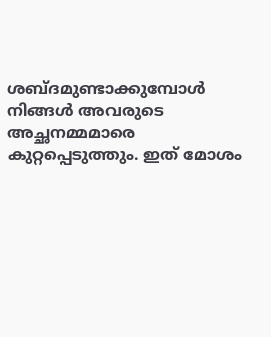ശബ്ദമുണ്ടാക്കുമ്പോൾ നിങ്ങൾ അവരുടെ അച്ഛനമ്മമാരെ കുറ്റപ്പെടുത്തും. ഇത് മോശം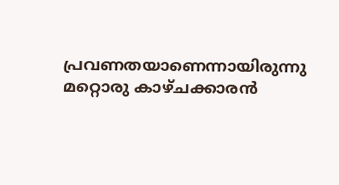പ്രവണതയാണെന്നായിരുന്നു മറ്റൊരു കാഴ്ചക്കാരൻ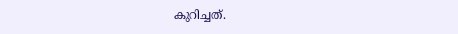കുറിച്ചത്.